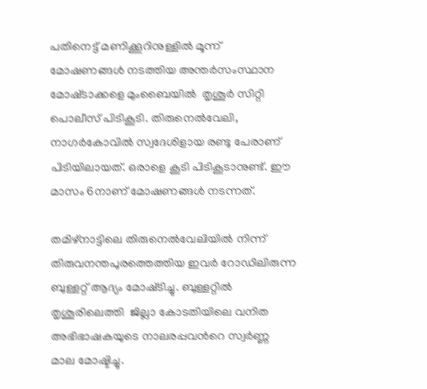പതിനെട്ട് മണിക്കൂറിനുള്ളില്‍ മൂന്ന് മോഷണങ്ങള്‍ നടത്തിയ അന്തര്‍സംസ്ഥാന മോഷ്‍ടാക്കളെ മുംബൈയില്‍  തൃശൂര്‍ സിറ്റി പൊലീസ് പിടികൂടി. തിരുനെല്‍വേലി, നാഗര്‍കോവില്‍ സ്വദേശിളായ രണ്ടു പേരാണ് പിടിയിലായത്. ഒരാളെ കൂടി പിടികൂടാനുണ്ട്. ഈ മാസം 6നാണ് മോഷണങ്ങള്‍ നടന്നത്.

തമിഴ്നാട്ടിലെ തിരുനെല്‍വേലിയില്‍ നിന്ന് തിരുവനന്തപുരത്തെത്തിയ ഇവര്‍ റോഡിലിരുന്ന ബുള്ളറ്റ് ആദ്യം മോഷ്‍ടിച്ചു. ബുള്ളറ്റില്‍ തൃശൂരിലെത്തി  ജില്ലാ കോടതിയിലെ വനിത അഭിഭാഷകയുടെ നാലരപ്പവന്‍റെ സ്വര്‍ണ്ണ മാല മോഷ്ടിച്ചു.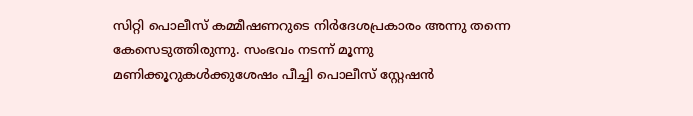സിറ്റി പൊലീസ് കമ്മീഷണറുടെ നിര്‍ദേശപ്രകാരം അന്നു തന്നെ കേസെടുത്തിരുന്നു. സംഭവം നടന്ന് മൂന്നു മണിക്കൂറുകള്‍ക്കുശേഷം പീച്ചി പൊലീസ് സ്റ്റേഷന്‍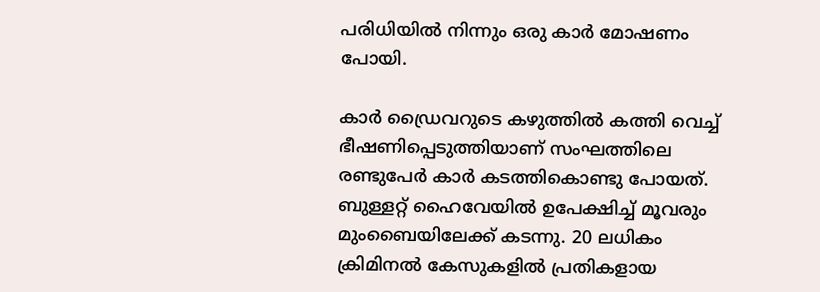പരിധിയില്‍ നിന്നും ഒരു കാര്‍ മോഷണം പോയി.

കാര്‍ ഡ്രൈവറുടെ കഴുത്തില്‍ കത്തി വെച്ച് ഭീഷണിപ്പെടുത്തിയാണ് സംഘത്തിലെ രണ്ടുപേര്‍ കാര്‍ കടത്തികൊണ്ടു പോയത്. ബുള്ളറ്റ് ഹൈവേയില്‍ ഉപേക്ഷിച്ച് മൂവരും  മുംബൈയിലേക്ക് കടന്നു. 20 ലധികം ക്രിമിനല്‍ കേസുകളില്‍ പ്രതികളായ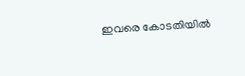ഇവരെ കോടതിയില്‍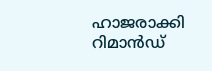ഹാജരാക്കി റിമാന്‍ഡ്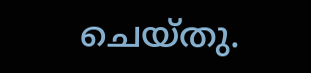ചെയ്‍തു.